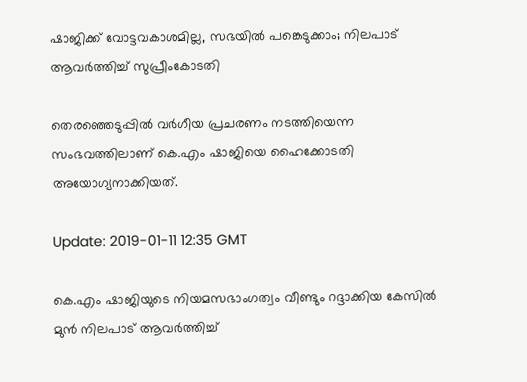ഷാജിക്ക് വോട്ടവകാശമില്ല, സഭയില്‍ പങ്കെടുക്കാം; നിലപാട് ആവര്‍ത്തിച്ച് സുപ്രീംകോടതി

തെരഞ്ഞെടുപ്പില്‍ വര്‍ഗീയ പ്രചരണം നടത്തിയെന്ന സംഭവത്തിലാണ് കെ.എം ഷാജിയെ ഹൈക്കോടതി അയോഗ്യനാക്കിയത്.

Update: 2019-01-11 12:35 GMT

കെ.എം ഷാജിയുടെ നിയമസഭാംഗത്വം വീണ്ടും റദ്ദാക്കിയ കേസില്‍ മുന്‍ നിലപാട് ആവര്‍ത്തിച്ച്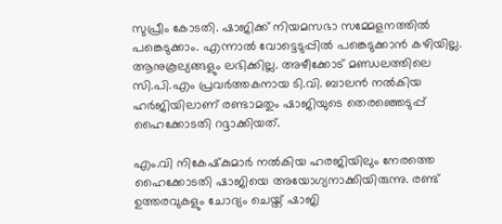സുപ്രീം കോടതി. ഷാജിക്ക് നിയമസഭാ സമ്മേളനത്തില്‍ പങ്കെടുക്കാം. എന്നാല്‍ വോട്ടെടുപ്പില്‍ പങ്കെടുക്കാന്‍ കഴിയില്ല. ആനുകൂല്യങ്ങളും ലഭിക്കില്ല. അഴീക്കോട് മണ്ഡലത്തിലെ സി.പി.എം പ്രവര്‍ത്തകനായ ടി.വി. ബാലന്‍ നല്‍കിയ ഹര്‍ജിയിലാണ് രണ്ടാമതും ഷാജിയുടെ തെരഞ്ഞെടുപ്പ് ഹൈക്കോടതി റദ്ദാക്കിയത്.

എം.വി നികേഷ്‌കുമാര്‍ നല്‍കിയ ഹരജിയിലും നേരത്തെ ഹൈക്കോടതി ഷാജിയെ അയോഗ്യനാക്കിയിരുന്നു. രണ്ട് ഉത്തരവുകളും ചോദ്യം ചെയ്ത് ഷാജി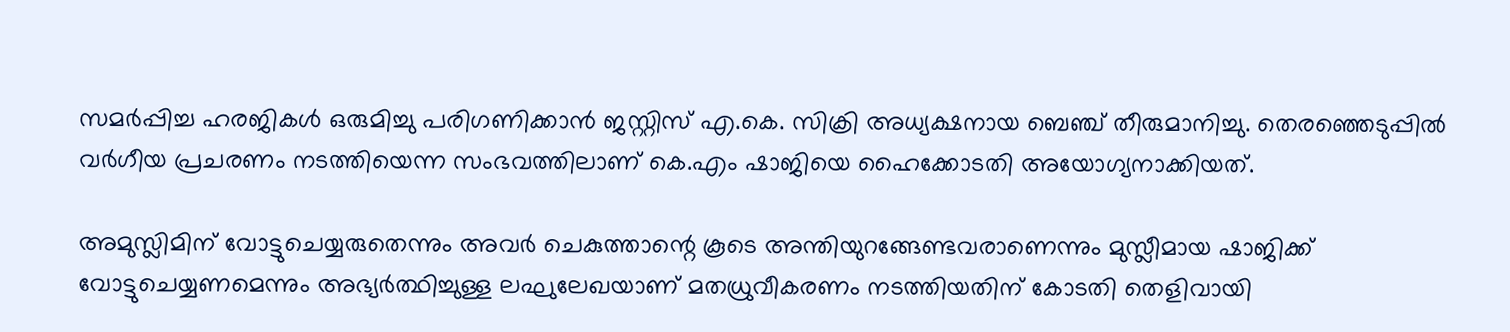സമര്‍പ്പിച്ച ഹരജികള്‍ ഒരുമിച്ചു പരിഗണിക്കാന്‍ ജസ്റ്റിസ് എ.കെ. സിക്രി അധ്യക്ഷനായ ബെഞ്ച് തീരുമാനിച്ചു. തെരഞ്ഞെടുപ്പില്‍ വര്‍ഗീയ പ്രചരണം നടത്തിയെന്ന സംഭവത്തിലാണ് കെ.എം ഷാജിയെ ഹൈക്കോടതി അയോഗ്യനാക്കിയത്.

അമുസ്ലിമിന് വോട്ടുചെയ്യരുതെന്നും അവര്‍ ചെകുത്താന്റെ കൂടെ അന്തിയുറങ്ങേണ്ടവരാണെന്നും മുസ്ലീമായ ഷാജിക്ക് വോട്ടുചെയ്യണമെന്നും അഭ്യര്‍ത്ഥിച്ചുള്ള ലഘുലേഖയാണ് മതധ്രുവീകരണം നടത്തിയതിന് കോടതി തെളിവായി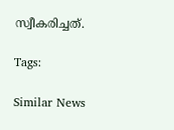സ്വീകരിച്ചത്.

Tags:

Similar News